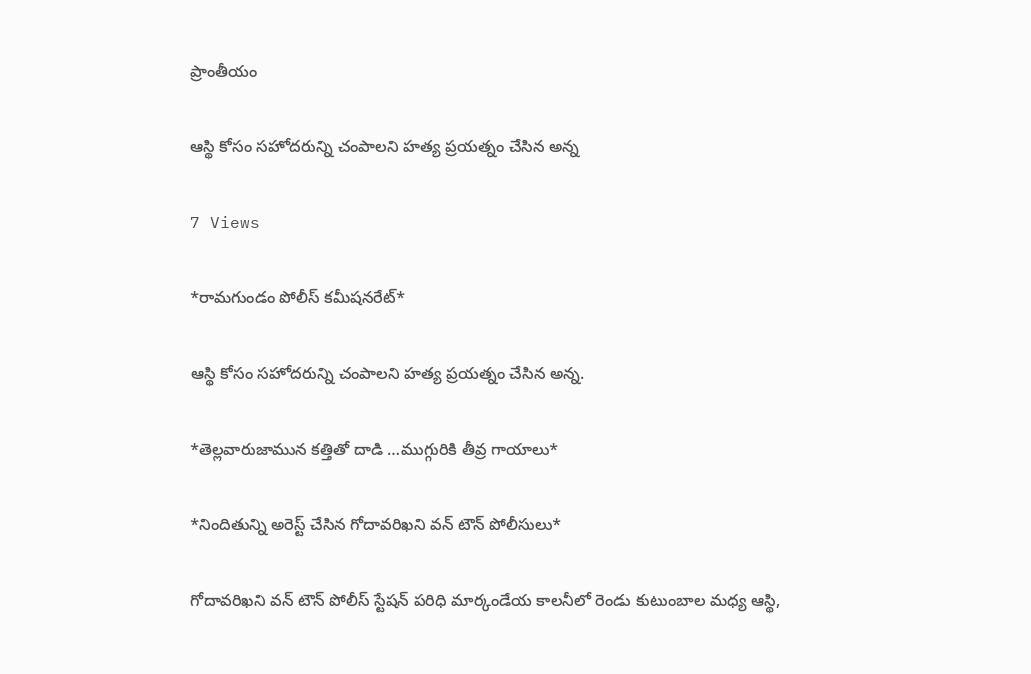ప్రాంతీయం

ఆస్థి కోసం సహోదరున్ని చంపాలని హత్య ప్రయత్నం చేసిన అన్న

7 Views

*రామగుండం పోలీస్ కమీషనరేట్*

ఆస్థి కోసం సహోదరున్ని చంపాలని హత్య ప్రయత్నం చేసిన అన్న.

*తెల్లవారుజామున కత్తితో దాడి …ముగ్గురికి తీవ్ర గాయాలు*

*నిందితున్ని అరెస్ట్ చేసిన గోదావరిఖని వన్ టౌన్ పోలీసులు*

గోదావరిఖని వన్ టౌన్ పోలీస్ స్టేషన్ పరిధి మార్కండేయ కాలనీలో రెండు కుటుంబాల మధ్య ఆస్థి,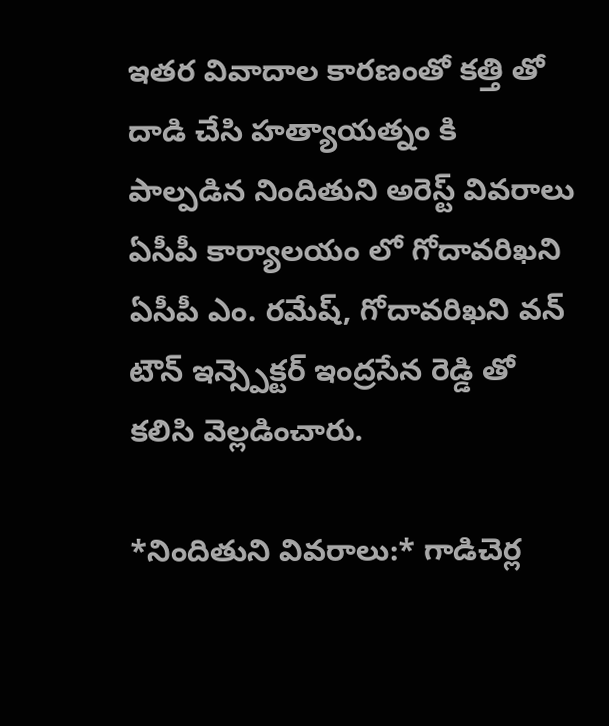ఇతర వివాదాల కారణంతో కత్తి తో దాడి చేసి హత్యాయత్నం కి పాల్పడిన నిందితుని అరెస్ట్ వివరాలు ఏసీపీ కార్యాలయం లో గోదావరిఖని ఏసీపీ ఎం. రమేష్, గోదావరిఖని వన్ టౌన్ ఇన్స్పెక్టర్ ఇంద్రసేన రెడ్డి తో కలిసి వెల్లడించారు.

*నిందితుని వివరాలు:* గాడిచెర్ల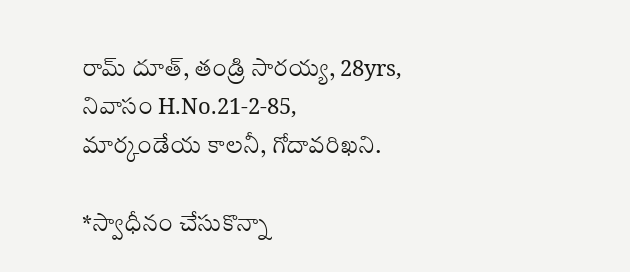రామ్ దూత్, తండ్రి సారయ్య, 28yrs, నివాసం H.No.21-2-85, మార్కండేయ కాలనీ, గోదావరిఖని.

*స్వాధీనం చేసుకొన్నా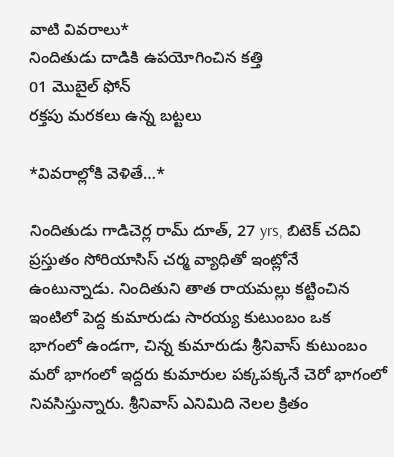వాటి వివరాలు*
నిందితుడు దాడికి ఉపయోగించిన కత్తి
01 మొబైల్ ఫోన్
రక్తపు మరకలు ఉన్న బట్టలు

*వివరాల్లోకి వెళితే…*

నిందితుడు గాడిచెర్ల రామ్ దూత్, 27 yrs, బిటెక్ చదివి ప్రస్తుతం సోరియాసిస్ చర్మ వ్యాధితో ఇంట్లోనే ఉంటున్నాడు. నిందితుని తాత రాయమల్లు కట్టించిన ఇంటిలో పెద్ద కుమారుడు సారయ్య కుటుంబం ఒక భాగంలో ఉండగా, చిన్న కుమారుడు శ్రీనివాస్ కుటుంబం మరో భాగంలో ఇద్దరు కుమారుల పక్కపక్కనే చెరో భాగంలో నివసిస్తున్నారు. శ్రీనివాస్ ఎనిమిది నెలల క్రితం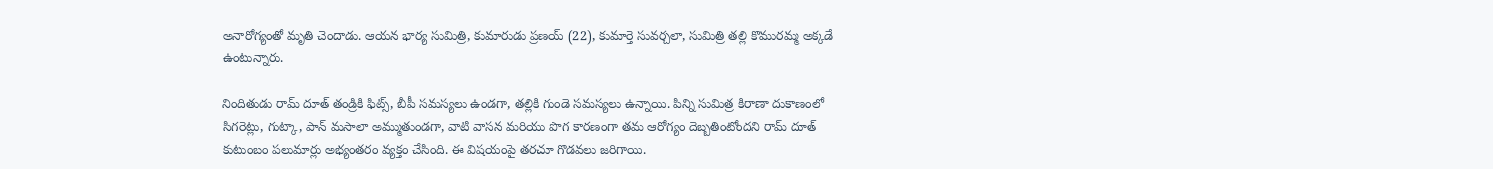అనారోగ్యంతో మృతి చెందాడు. ఆయన భార్య సుమిత్రి, కుమారుడు ప్రణయ్ (22), కుమార్తె సువర్చలా, సుమిత్రి తల్లి కొమురమ్మ అక్కడే ఉంటున్నారు.

నిందితుడు రామ్ దూత్ తండ్రికి ఫిట్స్, బీపీ సమస్యలు ఉండగా, తల్లికి గుండె సమస్యలు ఉన్నాయి. పిన్ని సుమిత్ర కిరాణా దుకాణంలో సిగరెట్లు, గుట్కా, పాన్ మసాలా అమ్ముతుండగా, వాటి వాసన మరియు పొగ కారణంగా తమ ఆరోగ్యం దెబ్బతింటోందని రామ్ దూత్ కుటుంబం పలుమార్లు అభ్యంతరం వ్యక్తం చేసింది. ఈ విషయంపై తరచూ గొడవలు జరిగాయి.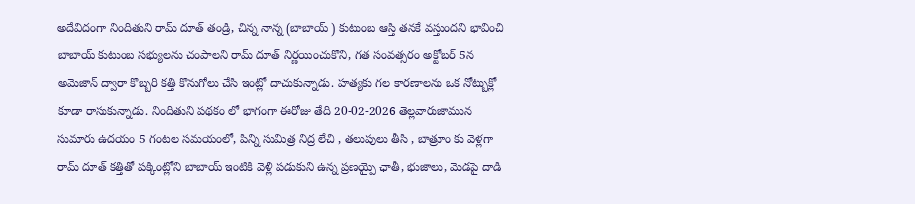అదేవిదంగా నిందితుని రామ్ దూత్ తండ్రి, చిన్న నాన్న (బాబాయ్ ) కుటుంబ ఆస్తి తనకే వస్తుందని భావించి బాబాయ్ కుటుంబ సభ్యులను చంపాలని రామ్ దూత్ నిర్ణయించుకొని, గత సంవత్సరం అక్టోబర్ 5న అమెజాన్ ద్వారా కొబ్బరి కత్తి కొనుగోలు చేసి ఇంట్లో దాచుకున్నాడు. హత్యకు గల కారణాలను ఒక నోట్బుక్లో కూడా రాసుకున్నాడు. నిందితుని పథకం లో భాగంగా ఈరోజు తేది 20-02-2026 తెల్లవారుజామున సుమారు ఉదయం 5 గంటల సమయంలో, పిన్ని సుమిత్ర నిద్ర లేచి , తలుపులు తీసి , బాత్రూం కు వెళ్లగా రామ్ దూత్ కత్తితో పక్కింట్లోని బాబాయ్ ఇంటికి వెళ్లి పడుకుని ఉన్న ప్రణయ్పై ఛాతీ, భుజాలు, మెడపై దాడి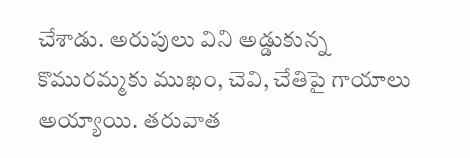చేశాడు. అరుపులు విని అడ్డుకున్న కొమురమ్మకు ముఖం, చెవి, చేతిపై గాయాలు అయ్యాయి. తరువాత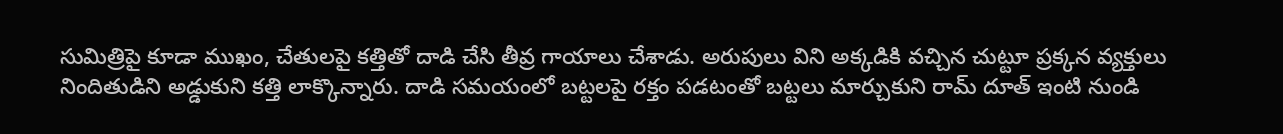సుమిత్రిపై కూడా ముఖం, చేతులపై కత్తితో దాడి చేసి తీవ్ర గాయాలు చేశాడు. అరుపులు విని అక్కడికి వచ్చిన చుట్టూ ప్రక్కన వ్యక్తులు నిందితుడిని అడ్డుకుని కత్తి లాక్కొన్నారు. దాడి సమయంలో బట్టలపై రక్తం పడటంతో బట్టలు మార్చుకుని రామ్ దూత్ ఇంటి నుండి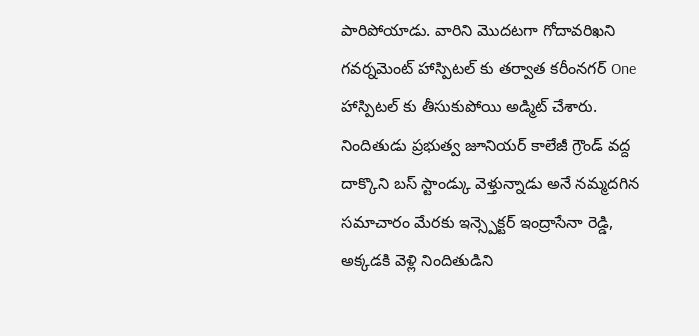పారిపోయాడు. వారిని మొదటగా గోదావరిఖని గవర్నమెంట్ హాస్పిటల్ కు తర్వాత కరీంనగర్ One హాస్పిటల్ కు తీసుకుపోయి అడ్మిట్ చేశారు. నిందితుడు ప్రభుత్వ జూనియర్ కాలేజీ గ్రౌండ్ వద్ద దాక్కొని బస్ స్టాండ్కు వెళ్తున్నాడు అనే నమ్మదగిన సమాచారం మేరకు ఇన్స్పెక్టర్ ఇంద్రాసేనా రెడ్డి, అక్కడకి వెళ్లి నిందితుడిని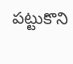పట్టుకొని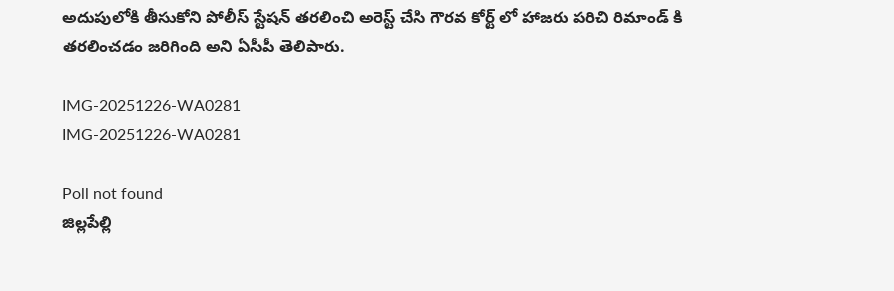అదుపులోకి తీసుకోని పోలీస్ స్టేషన్ తరలించి అరెస్ట్ చేసి గౌరవ కోర్ట్ లో హాజరు పరిచి రిమాండ్ కి తరలించడం జరిగింది అని ఏసీపీ తెలిపారు.

IMG-20251226-WA0281
IMG-20251226-WA0281

Poll not found
జిల్లపేల్లి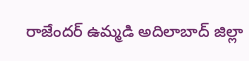రాజేందర్ ఉమ్మడి అదిలాబాద్ జిల్లా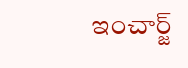ఇంచార్జ్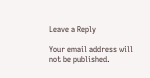Leave a Reply

Your email address will not be published.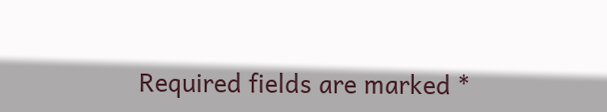Required fields are marked *